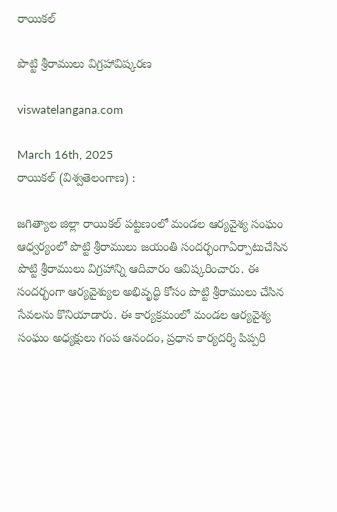రాయికల్

పొట్టి శ్రీరాములు విగ్రహావిష్కరణ

viswatelangana.com

March 16th, 2025
రాయికల్ (విశ్వతెలంగాణ) :

జగిత్యాల జిల్లా రాయికల్ పట్టణంలో మండల ఆర్యవైశ్య సంఘం ఆధ్వర్యంలో పొట్టి శ్రీరాములు జయంతి సందర్భంగాఏర్పాటుచేసిన పొట్టి శ్రీరాములు విగ్రహాన్ని ఆదివారం ఆవిష్కరించారు. ఈ సందర్భంగా ఆర్యవైశ్యుల అభివృద్ధి కోసం పొట్టి శ్రీరాములు చేసిన సేవలను కొనియాడారు. ఈ కార్యక్రమంలో మండల ఆర్యవైశ్య సంఘం అధ్యక్షులు గంప ఆనందం, ప్రధాన కార్యదర్శి పిప్పరి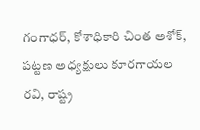గంగాధర్, కోశాధికారి చింత అశోక్, పట్టణ అధ్యక్షులు కూరగాయల రవి, రాష్ట్ర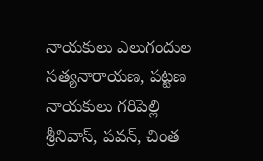నాయకులు ఎలుగందుల సత్యనారాయణ, పట్టణ నాయకులు గరిపెల్లి శ్రీనివాస్, పవన్, చింత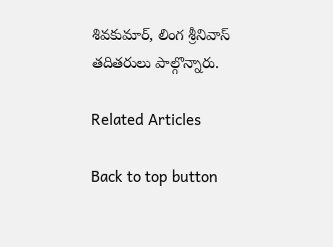శివకుమార్, లింగ శ్రీనివాస్ తదితరులు పాల్గొన్నారు.

Related Articles

Back to top button